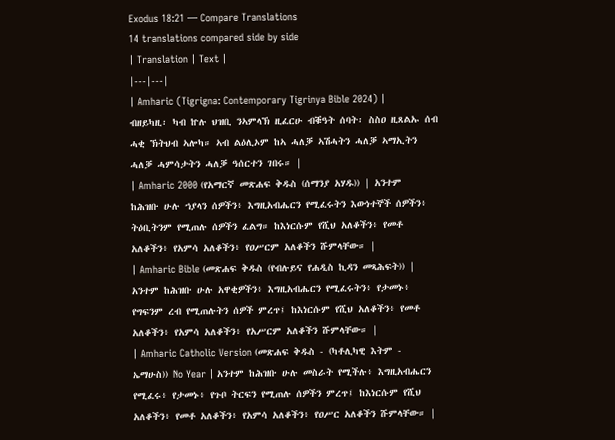Exodus 18:21 — Compare Translations
14 translations compared side by side
| Translation | Text |
|---|---|
| Amharic (Tigrigna: Contemporary Tigrinya Bible 2024) | ብዘይካዚ፡ ካብ ኵሉ ህዝቢ ንኣምላኽ ዚፈርሁ ብቑዓት ሰባት፡ ስስዐ ዚጸልኡ ሰብ ሓቂ ኽትህብ ኣሎካ። ኣብ ልዕሊኦም ከኣ ሓለቓ ኣሽሓትን ሓለቓ ኣማኢትን ሓለቓ ሓምሳታትን ሓለቓ ዓሰርተን ገበሩ። |
| Amharic 2000 (የአማርኛ መጽሐፍ ቅዱስ (ሰማንያ አሃዱ)) | አንተም ከሕዝቡ ሁሉ ኀያላን ሰዎችን፥ እግዚአብሔርን የሚፈሩትን እውነተኞች ሰዎችን፥ ትዕቢትንም የሚጠሉ ሰዎችን ፈልግ። ከእነርሱም የሺህ አለቆችን፥ የመቶ አለቆችን፥ የአምሳ አለቆችን፥ የዐሥርም አለቆችን ሹምላቸው። |
| Amharic Bible (መጽሐፍ ቅዱስ (የብሉይና የሐዲስ ኪዳን መጻሕፍት)) | አንተም ከሕዝቡ ሁሉ አዋቂዎችን፥ እግዚአብሔርን የሚፈሩትን፥ የታመኑ፥ የግፍንም ረብ የሚጠሉትን ሰዎች ምረጥ፤ ከእነርሱም የሺህ አለቆችን፥ የመቶ አለቆችን፥ የአምሳ አለቆችን፥ የአሥርም አለቆችን ሹምላቸው። |
| Amharic Catholic Version (መጽሐፍ ቅዱስ - (ካቶሊካዊ እትም - ኤማሁስ)) No Year | አንተም ከሕዝቡ ሁሉ መስራት የሚችሉ፥ እግዚአብሔርን የሚፈሩ፥ የታመኑ፥ የጉቦ ትርፍን የሚጠሉ ሰዎችን ምረጥ፤ ከእነርሱም የሺህ አለቆችን፥ የመቶ አለቆችን፥ የአምሳ አለቆችን፥ የዐሥር አለቆችን ሹምላቸው። |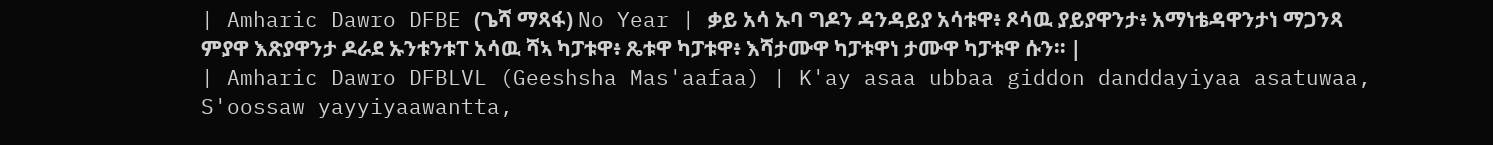| Amharic Dawro DFBE (ጌሻ ማጻፋ) No Year | ቃይ አሳ ኡባ ግዶን ዳንዳይያ አሳቱዋ፥ ጾሳዉ ያይያዋንታ፥ አማነቴዳዋንታነ ማጋንጻ ምያዋ እጽያዋንታ ዶራደ ኡንቱንቱፐ አሳዉ ሻኣ ካፓቱዋ፥ ጼቱዋ ካፓቱዋ፥ እሻታሙዋ ካፓቱዋነ ታሙዋ ካፓቱዋ ሱን። |
| Amharic Dawro DFBLVL (Geeshsha Mas'aafaa) | K'ay asaa ubbaa giddon danddayiyaa asatuwaa, S'oossaw yayyiyaawantta,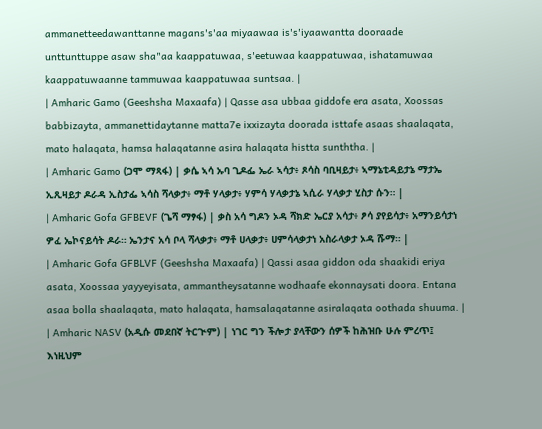ammanetteedawanttanne magans's'aa miyaawaa is's'iyaawantta dooraade unttunttuppe asaw sha"aa kaappatuwaa, s'eetuwaa kaappatuwaa, ishatamuwaa kaappatuwaanne tammuwaa kaappatuwaa suntsaa. |
| Amharic Gamo (Geeshsha Maxaafa) | Qasse asa ubbaa giddofe era asata, Xoossas babbizayta, ammanettidaytanne matta7e ixxizayta doorada isttafe asaas shaalaqata, mato halaqata, hamsa halaqatanne asira halaqata histta sunththa. |
| Amharic Gamo (ጋሞ ማጻፋ) | ቃሴ ኣሳ ኡባ ጊዶፌ ኤራ ኣሳታ፥ ጾሳስ ባቢዛይታ፥ ኣማኔቲዳይታኔ ማታኤ ኢጺዛይታ ዶራዳ ኢስታፌ ኣሳስ ሻላቃታ፥ ማቶ ሃላቃታ፥ ሃምሳ ሃላቃታኔ ኣሲራ ሃላቃታ ሂስታ ሱን። |
| Amharic Gofa GFBEVF (ጌሻ ማፃፋ) | ቃስ አሳ ግዶን ኦዳ ሻክድ ኤርያ አሳታ፥ ፆሳ ያየይሳታ፥ አማንይሳታነ ዎፈ ኤኮናይሳት ዶራ። ኤንታና አሳ ቦላ ሻላቃታ፥ ማቶ ሀላቃታ፥ ሀምሳላቃታነ አስራላቃታ ኦዳ ሹማ። |
| Amharic Gofa GFBLVF (Geeshsha Maxaafa) | Qassi asaa giddon oda shaakidi eriya asata, Xoossaa yayyeyisata, ammantheysatanne wodhaafe ekonnaysati doora. Entana asaa bolla shaalaqata, mato halaqata, hamsalaqatanne asiralaqata oothada shuuma. |
| Amharic NASV (አዲሱ መደበኛ ትርጒም) | ነገር ግን ችሎታ ያላቸውን ሰዎች ከሕዝቡ ሁሉ ምረጥ፤ እነዚህም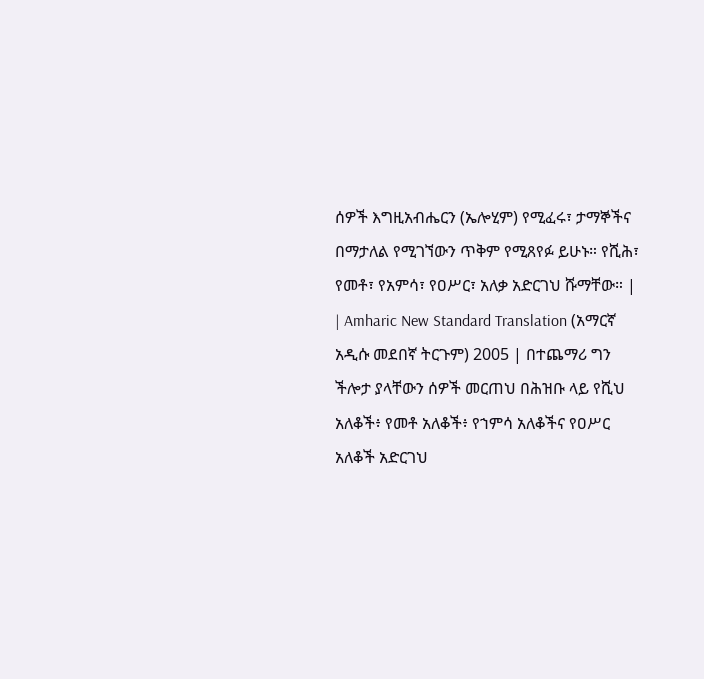ሰዎች እግዚአብሔርን (ኤሎሂም) የሚፈሩ፣ ታማኞችና በማታለል የሚገኘውን ጥቅም የሚጸየፉ ይሁኑ። የሺሕ፣ የመቶ፣ የአምሳ፣ የዐሥር፣ አለቃ አድርገህ ሹማቸው። |
| Amharic New Standard Translation (አማርኛ አዲሱ መደበኛ ትርጉም) 2005 | በተጨማሪ ግን ችሎታ ያላቸውን ሰዎች መርጠህ በሕዝቡ ላይ የሺህ አለቆች፥ የመቶ አለቆች፥ የኀምሳ አለቆችና የዐሥር አለቆች አድርገህ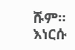ሹም። እነርሱ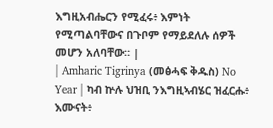እግዚአብሔርን የሚፈሩ፥ እምነት የሚጣልባቸውና በጉቦም የማይደለሉ ሰዎች መሆን አለባቸው። |
| Amharic Tigrinya (መፅሓፍ ቅዱስ) No Year | ካብ ኵሉ ህዝቢ ንእግዚኣብሄር ዝፈርሑ፥ እሙናት፥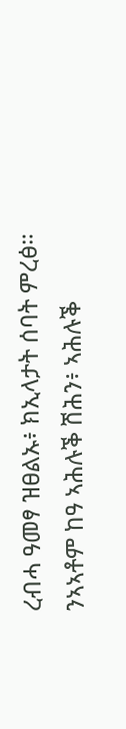ረብሓ ዓመፃ ዝፀልኡ፥ ክኢላታት ሰባት ምረፅ። ንኣኣቶም ከዓ ኣሕሉቕ ሽሕን፥ ኣሕሉቕ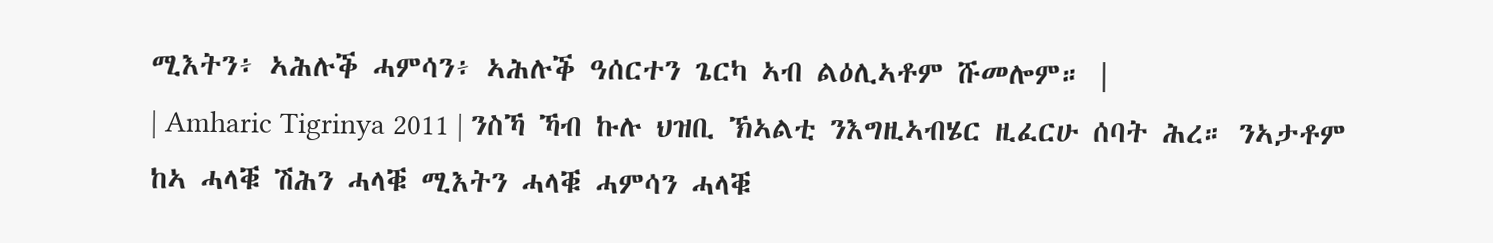ሚእትን፥ ኣሕሉቕ ሓምሳን፥ ኣሕሉቕ ዓሰርተን ጌርካ ኣብ ልዕሊኣቶም ሹመሎም። |
| Amharic Tigrinya 2011 | ንስኻ ኻብ ኩሉ ህዝቢ ኽኣልቲ ንእግዚኣብሄር ዚፈርሁ ሰባት ሕረ። ንኣታቶም ከኣ ሓላቑ ሽሕን ሓላቑ ሚእትን ሓላቑ ሓምሳን ሓላቑ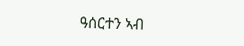ዓሰርተን ኣብ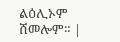ልዕሊኦም ሸመሎም። |